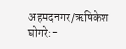अहमदनगर/ऋषिकेश घोगरे:-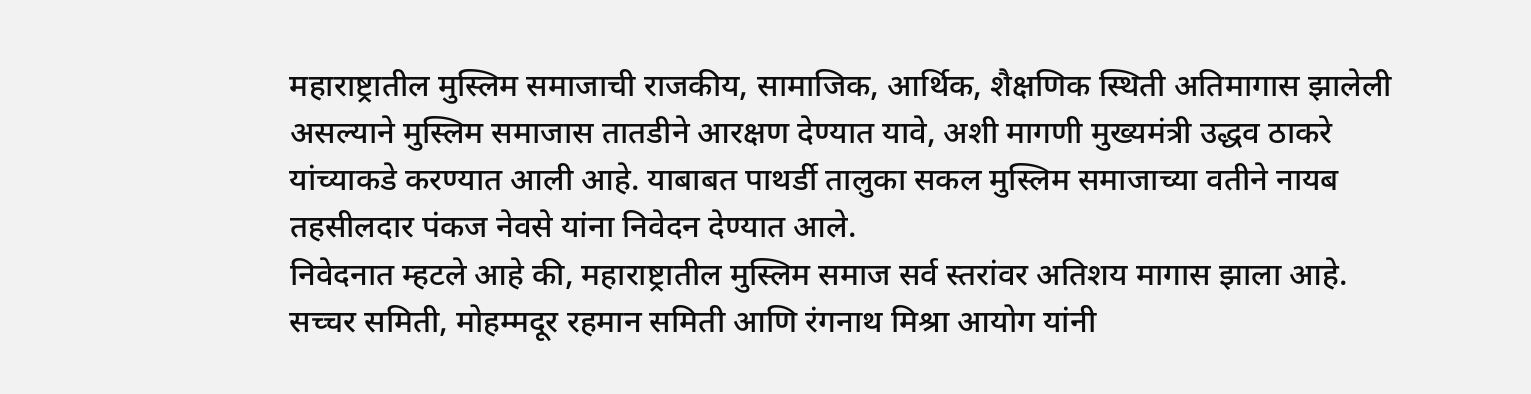महाराष्ट्रातील मुस्लिम समाजाची राजकीय, सामाजिक, आर्थिक, शैक्षणिक स्थिती अतिमागास झालेली असल्याने मुस्लिम समाजास तातडीने आरक्षण देण्यात यावे, अशी मागणी मुख्यमंत्री उद्धव ठाकरे यांच्याकडे करण्यात आली आहे. याबाबत पाथर्डी तालुका सकल मुस्लिम समाजाच्या वतीने नायब तहसीलदार पंकज नेवसे यांना निवेदन देण्यात आले.
निवेदनात म्हटले आहे की, महाराष्ट्रातील मुस्लिम समाज सर्व स्तरांवर अतिशय मागास झाला आहे. सच्चर समिती, मोहम्मदूर रहमान समिती आणि रंगनाथ मिश्रा आयोग यांनी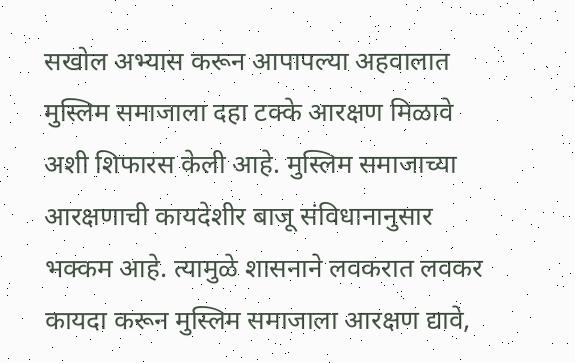सखोल अभ्यास करून आपापल्या अहवालात मुस्लिम समाजाला दहा टक्के आरक्षण मिळावे अशी शिफारस केली आहे. मुस्लिम समाजाच्या आरक्षणाची कायदेशीर बाजू संविधानानुसार भक्कम आहे. त्यामुळे शासनाने लवकरात लवकर कायदा करून मुस्लिम समाजाला आरक्षण द्यावे,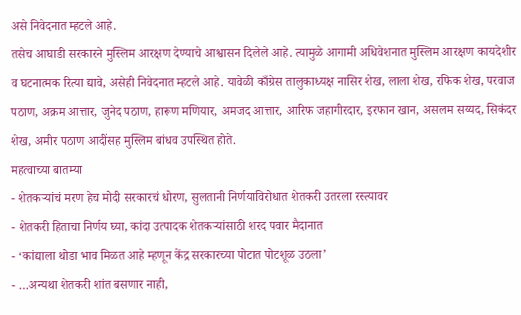असे निवेदनात म्हटले आहे.
तसेच आघाडी सरकारने मुस्लिम आरक्षण देण्याचे आश्वासन दिलेले आहे. त्यामुळे आगामी अधिवेशनात मुस्लिम आरक्षण कायदेशीर व घटनात्मक रित्या द्यावे, असेही निवेदनात म्हटले आहे. यावेळी काँग्रेस तालुकाध्यक्ष नासिर शेख, लाला शेख, रफिक शेख, परवाज पठाण, अक्रम आत्तार, जुनेद पठाण, हारूण मणियार, अमजद आत्तार, आरिफ जहागीरदार, इरफान खान, असलम सय्यद, सिकंदर शेख, अमीर पठाण आदींसह मुस्लिम बांधव उपस्थित होते.
महत्वाच्या बातम्या
- शेतकऱ्यांचं मरण हेच मोदी सरकारचं धोरण, सुलतानी निर्णयाविरोधात शेतकरी उतरला रस्त्यावर
- शेतकरी हिताचा निर्णय घ्या, कांदा उत्पादक शेतकऱ्यांसाठी शरद पवार मैदानात
- ‘कांद्याला थोडा भाव मिळत आहे म्हणून केंद्र सरकारच्या पोटात पोटशूळ उठला’
- …अन्यथा शेतकरी शांत बसणार नाही,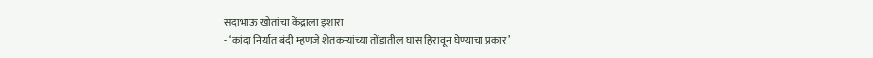सदाभाऊ खोतांचा केंद्राला इशारा
- ‘कांदा निर्यात बंदी म्हणजे शेतकऱ्यांच्या तोंडातील घास हिरावून घेण्याचा प्रकार’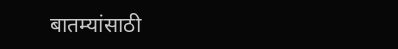बातम्यांसाठी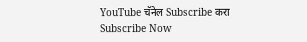YouTube चॅनेल Subscribe करा
Subscribe Now